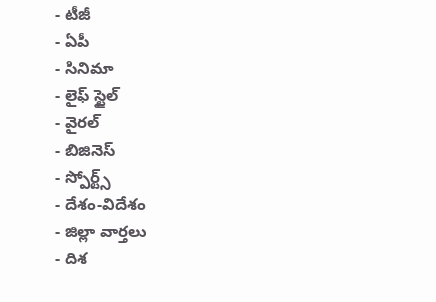- టీజీ
- ఏపీ
- సినిమా
- లైఫ్ స్టైల్
- వైరల్
- బిజినెస్
- స్పోర్ట్స్
- దేశం-విదేశం
- జిల్లా వార్తలు
- దిశ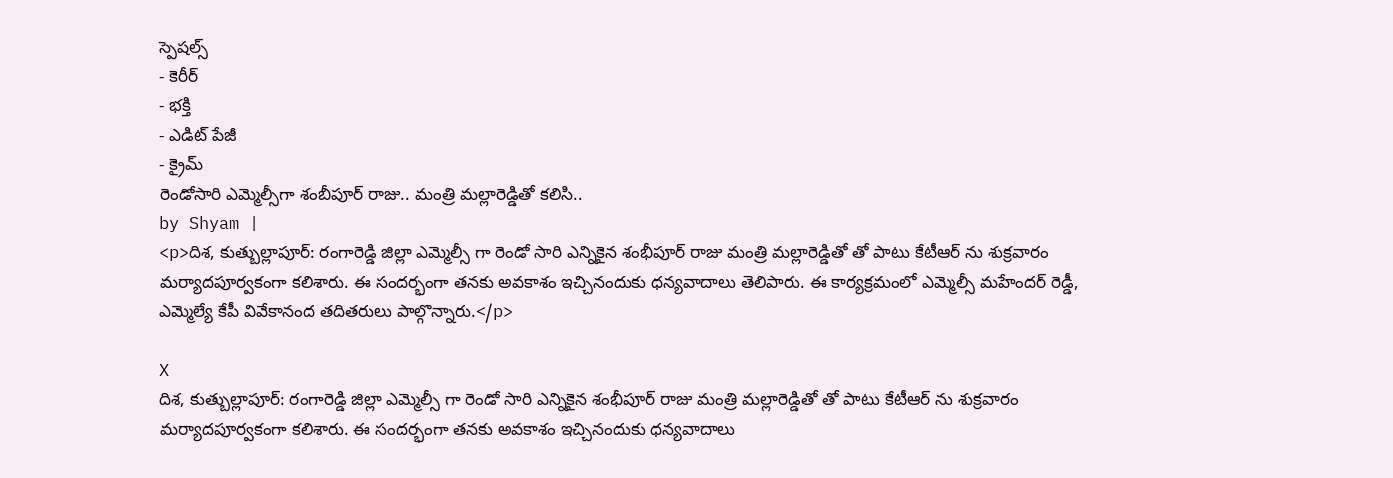స్పెషల్స్
- కెరీర్
- భక్తి
- ఎడిట్ పేజీ
- క్రైమ్
రెండోసారి ఎమ్మెల్సీగా శంబీపూర్ రాజు.. మంత్రి మల్లారెడ్డితో కలిసి..
by Shyam |
<p>దిశ, కుత్బుల్లాపూర్: రంగారెడ్డి జిల్లా ఎమ్మెల్సీ గా రెండో సారి ఎన్నికైన శంభీపూర్ రాజు మంత్రి మల్లారెడ్డితో తో పాటు కేటీఆర్ ను శుక్రవారం మర్యాదపూర్వకంగా కలిశారు. ఈ సందర్భంగా తనకు అవకాశం ఇచ్చినందుకు ధన్యవాదాలు తెలిపారు. ఈ కార్యక్రమంలో ఎమ్మెల్సీ మహేందర్ రెడ్డీ, ఎమ్మెల్యే కేపీ వివేకానంద తదితరులు పాల్గొన్నారు.</p>

X
దిశ, కుత్బుల్లాపూర్: రంగారెడ్డి జిల్లా ఎమ్మెల్సీ గా రెండో సారి ఎన్నికైన శంభీపూర్ రాజు మంత్రి మల్లారెడ్డితో తో పాటు కేటీఆర్ ను శుక్రవారం మర్యాదపూర్వకంగా కలిశారు. ఈ సందర్భంగా తనకు అవకాశం ఇచ్చినందుకు ధన్యవాదాలు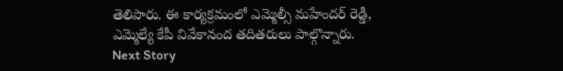తెలిపారు. ఈ కార్యక్రమంలో ఎమ్మెల్సీ మహేందర్ రెడ్డీ, ఎమ్మెల్యే కేపీ వివేకానంద తదితరులు పాల్గొన్నారు.
Next Story